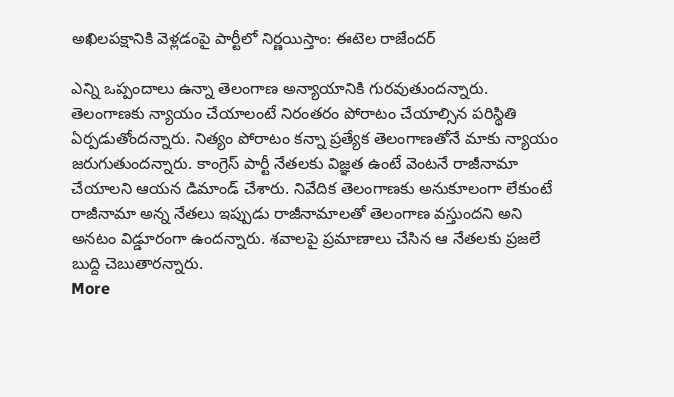అఖిలపక్షానికి వెళ్లడంపై పార్టీలో నిర్ణయిస్తాం: ఈటెల రాజేందర్

ఎన్ని ఒప్పందాలు ఉన్నా తెలంగాణ అన్యాయానికి గురవుతుందన్నారు. తెలంగాణకు న్యాయం చేయాలంటే నిరంతరం పోరాటం చేయాల్సిన పరిస్థితి ఏర్పడుతోందన్నారు. నిత్యం పోరాటం కన్నా ప్రత్యేక తెలంగాణతోనే మాకు న్యాయం జరుగుతుందన్నారు. కాంగ్రెస్ పార్టీ నేతలకు విజ్ఞత ఉంటే వెంటనే రాజీనామా చేయాలని ఆయన డిమాండ్ చేశారు. నివేదిక తెలంగాణకు అనుకూలంగా లేకుంటే రాజీనామా అన్న నేతలు ఇప్పుడు రాజీనామాలతో తెలంగాణ వస్తుందని అని అనటం విడ్డూరంగా ఉందన్నారు. శవాలపై ప్రమాణాలు చేసిన ఆ నేతలకు ప్రజలే బుద్ది చెబుతారన్నారు.
More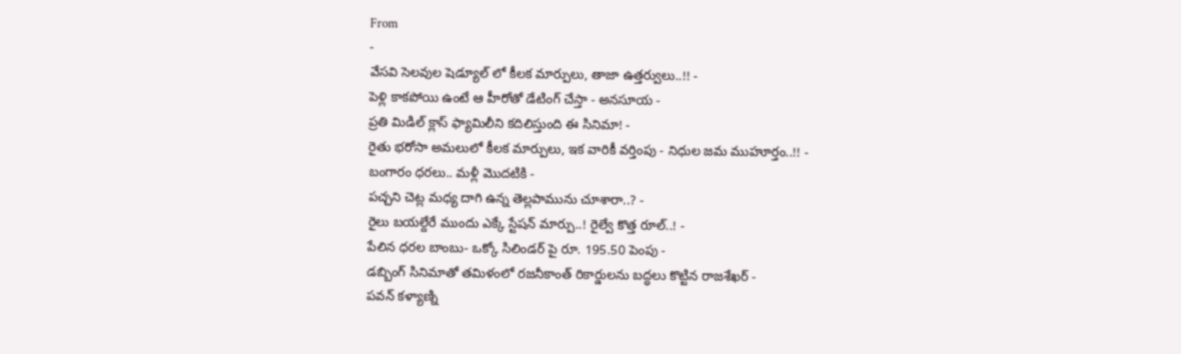From
-
వేసవి సెలవుల షెడ్యూల్ లో కీలక మార్పులు, తాజా ఉత్తర్వులు..!! -
పెళ్లి కాకపోయి ఉంటే ఆ హీరోతో డేటింగ్ చేస్తా - అనసూయ -
ప్రతి మిడిల్ క్లాస్ ఫ్యామిలీని కదిలిస్తుంది ఈ సినిమా! -
రైతు భరోసా అమలులో కీలక మార్పులు, ఇక వారికీ వర్తింపు - నిధుల జమ ముహూర్తం..!! -
బంగారం ధరలు.. మళ్లీ మొదటికి -
పచ్చని చెట్ల మధ్య దాగి ఉన్న తెల్లపామును చూశారా..? -
రైలు బయల్దేరే ముందు ఎక్కే స్టేషన్ మార్పు..! రైల్వే కొత్త రూల్..! -
పేలిన ధరల బాంబు- ఒక్కో సిలిండర్ పై రూ. 195.50 పెంపు -
డబ్బింగ్ సినిమాతో తమిళంలో రజనీకాంత్ రికార్డులను బద్ధలు కొట్టిన రాజశేఖర్ -
పవన్ కళ్యాణ్ని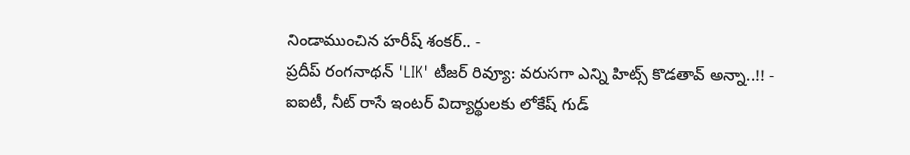నిండాముంచిన హరీష్ శంకర్.. -
ప్రదీప్ రంగనాథన్ 'LIK' టీజర్ రివ్యూ: వరుసగా ఎన్ని హిట్స్ కొడతావ్ అన్నా..!! -
ఐఐటీ, నీట్ రాసే ఇంటర్ విద్యార్థులకు లోకేష్ గుడ్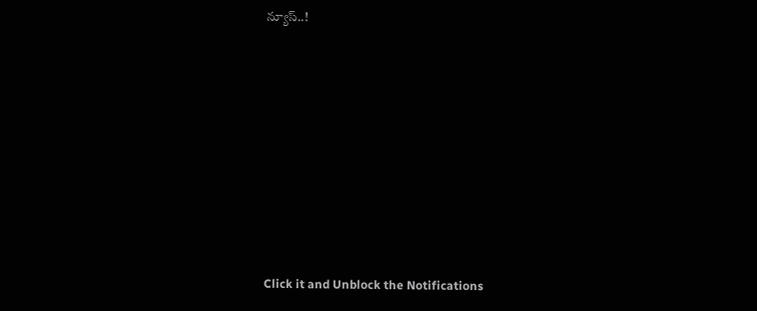న్యూస్..!












Click it and Unblock the Notifications